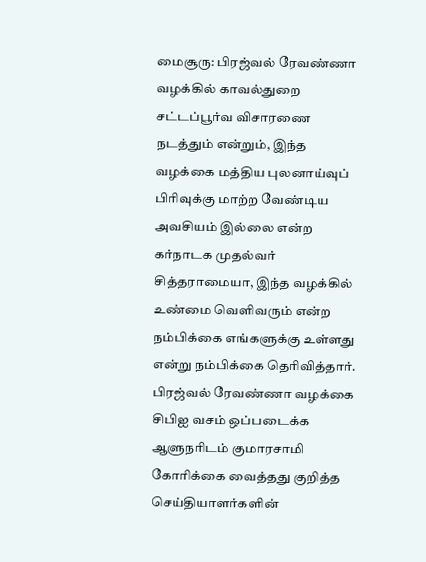மைசூரு: பிரஜ்வல் ரேவண்ணா வழக்கில் காவல்துறை சட்டப்பூர்வ விசாரணை நடத்தும் என்றும், இந்த வழக்கை மத்திய புலனாய்வுப் பிரிவுக்கு மாற்ற வேண்டிய அவசியம் இல்லை என்ற கர்நாடக முதல்வர் சித்தராமையா, இந்த வழக்கில் உண்மை வெளிவரும் என்ற நம்பிக்கை எங்களுக்கு உள்ளது என்று நம்பிக்கை தெரிவித்தார்.
பிரஜ்வல் ரேவண்ணா வழக்கை சிபிஐ வசம் ஒப்படைக்க ஆளுநரிடம் குமாரசாமி கோரிக்கை வைத்தது குறித்த செய்தியாளர்களின்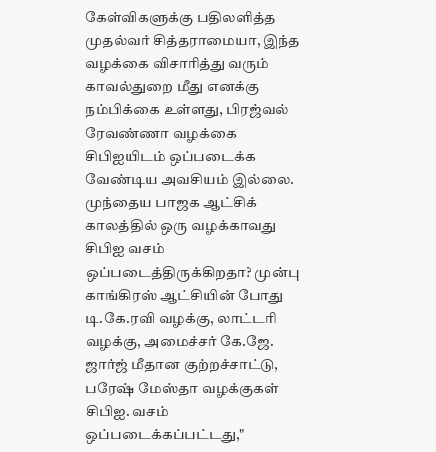கேள்விகளுக்கு பதிலளித்த முதல்வர் சித்தராமையா, இந்த வழக்கை விசாரித்து வரும் காவல்துறை மீது எனக்கு நம்பிக்கை உள்ளது, பிரஜ்வல் ரேவண்ணா வழக்கை சிபிஐயிடம் ஒப்படைக்க வேண்டிய அவசியம் இல்லை.
முந்தைய பாஜக ஆட்சிக் காலத்தில் ஒரு வழக்காவது சிபிஐ வசம் ஒப்படைத்திருக்கிறதா? முன்பு காங்கிரஸ் ஆட்சியின் போது டி.கே.ரவி வழக்கு, லாட்டரி வழக்கு, அமைச்சர் கே.ஜே. ஜார்ஜ் மீதான குற்றச்சாட்டு, பரேஷ் மேஸ்தா வழக்குகள் சிபிஐ. வசம் ஒப்படைக்கப்பட்டது,"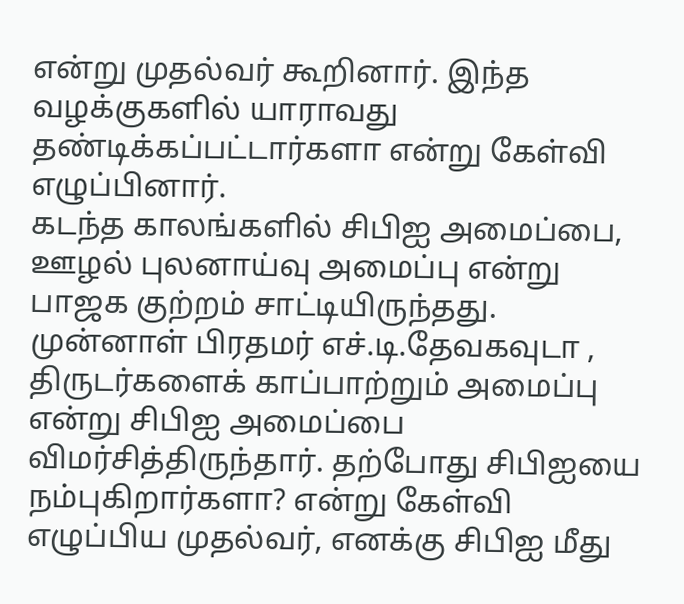என்று முதல்வர் கூறினார். இந்த வழக்குகளில் யாராவது தண்டிக்கப்பட்டார்களா என்று கேள்வி எழுப்பினார்.
கடந்த காலங்களில் சிபிஐ அமைப்பை, ஊழல் புலனாய்வு அமைப்பு என்று பாஜக குற்றம் சாட்டியிருந்தது. முன்னாள் பிரதமர் எச்.டி.தேவகவுடா , திருடர்களைக் காப்பாற்றும் அமைப்பு என்று சிபிஐ அமைப்பை விமர்சித்திருந்தார். தற்போது சிபிஐயை நம்புகிறார்களா? என்று கேள்வி எழுப்பிய முதல்வர், எனக்கு சிபிஐ மீது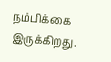நம்பிக்கை இருக்கிறது.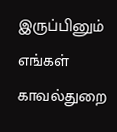இருப்பினும் எங்கள் காவல்துறை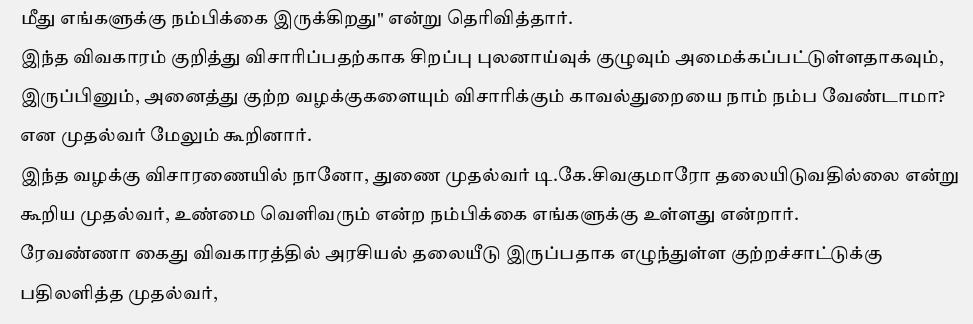மீது எங்களுக்கு நம்பிக்கை இருக்கிறது" என்று தெரிவித்தார்.
இந்த விவகாரம் குறித்து விசாரிப்பதற்காக சிறப்பு புலனாய்வுக் குழுவும் அமைக்கப்பட்டுள்ளதாகவும், இருப்பினும், அனைத்து குற்ற வழக்குகளையும் விசாரிக்கும் காவல்துறையை நாம் நம்ப வேண்டாமா? என முதல்வர் மேலும் கூறினார்.
இந்த வழக்கு விசாரணையில் நானோ, துணை முதல்வர் டி.கே.சிவகுமாரோ தலையிடுவதில்லை என்று கூறிய முதல்வர், உண்மை வெளிவரும் என்ற நம்பிக்கை எங்களுக்கு உள்ளது என்றார்.
ரேவண்ணா கைது விவகாரத்தில் அரசியல் தலையீடு இருப்பதாக எழுந்துள்ள குற்றச்சாட்டுக்கு பதிலளித்த முதல்வர்,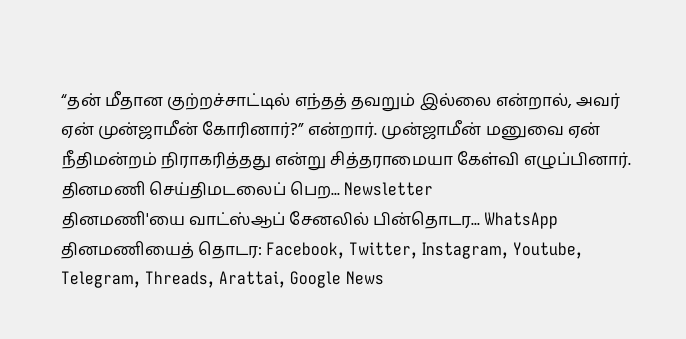“தன் மீதான குற்றச்சாட்டில் எந்தத் தவறும் இல்லை என்றால், அவர் ஏன் முன்ஜாமீன் கோரினார்?” என்றார். முன்ஜாமீன் மனுவை ஏன் நீதிமன்றம் நிராகரித்தது என்று சித்தராமையா கேள்வி எழுப்பினார்.
தினமணி செய்திமடலைப் பெற... Newsletter
தினமணி'யை வாட்ஸ்ஆப் சேனலில் பின்தொடர... WhatsApp
தினமணியைத் தொடர: Facebook, Twitter, Instagram, Youtube, Telegram, Threads, Arattai, Google News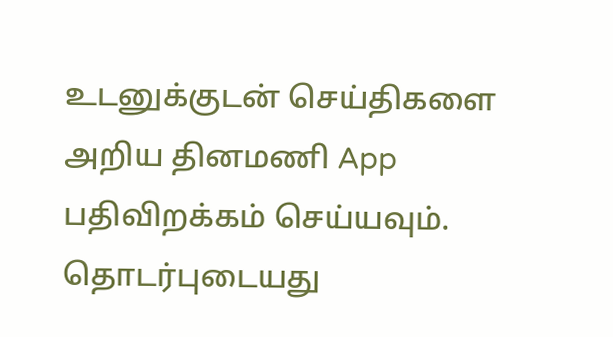உடனுக்குடன் செய்திகளை அறிய தினமணி App பதிவிறக்கம் செய்யவும்.
தொடர்புடையது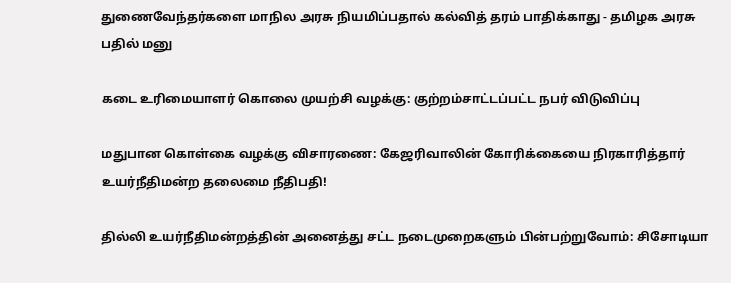துணைவேந்தர்களை மாநில அரசு நியமிப்பதால் கல்வித் தரம் பாதிக்காது - தமிழக அரசு பதில் மனு

கடை உரிமையாளர் கொலை முயற்சி வழக்கு: குற்றம்சாட்டப்பட்ட நபர் விடுவிப்பு

மதுபான கொள்கை வழக்கு விசாரணை: கேஜரிவாலின் கோரிக்கையை நிரகாரித்தார் உயர்நீதிமன்ற தலைமை நீதிபதி!

தில்லி உயர்நீதிமன்றத்தின் அனைத்து சட்ட நடைமுறைகளும் பின்பற்றுவோம்: சிசோடியா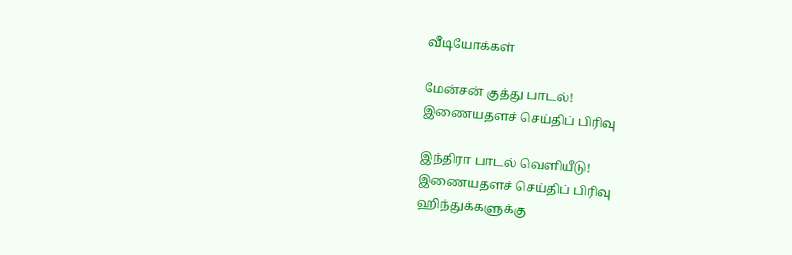வீடியோக்கள்

மேன்சன் குத்து பாடல்!
இணையதளச் செய்திப் பிரிவு

இந்திரா பாடல் வெளியீடு!
இணையதளச் செய்திப் பிரிவு
ஹிந்துக்களுக்கு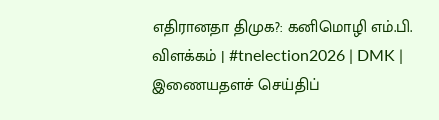எதிரானதா திமுக?: கனிமொழி எம்.பி. விளக்கம் | #tnelection2026 | DMK |
இணையதளச் செய்திப்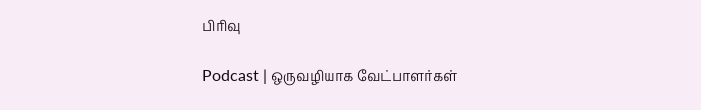பிரிவு

Podcast | ஒருவழியாக வேட்பாளர்கள்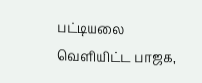பட்டியலை வெளியிட்ட பாஜக,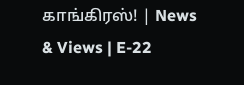காங்கிரஸ்! | News & Views | E-22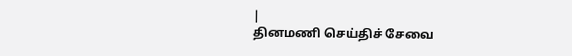|
தினமணி செய்திச் சேவை